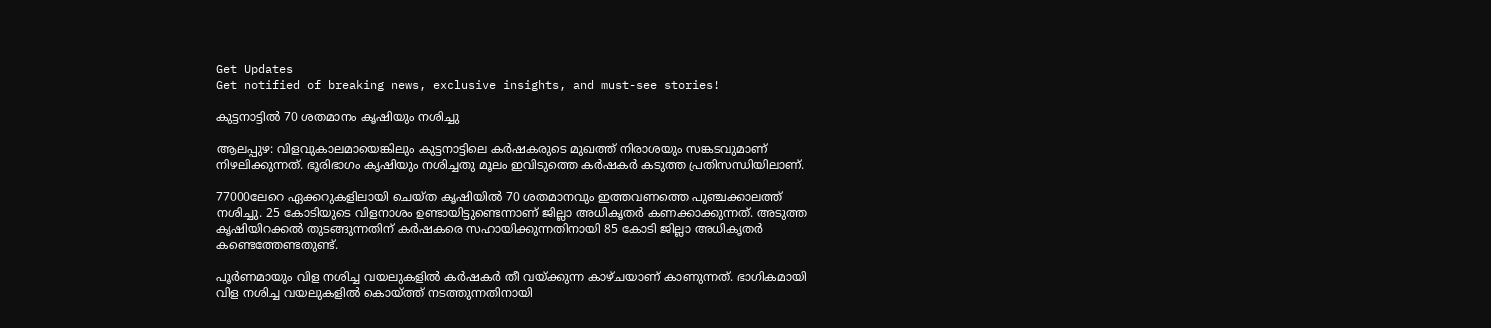Get Updates
Get notified of breaking news, exclusive insights, and must-see stories!

കുട്ടനാട്ടില്‍ 70 ശതമാനം കൃഷിയും നശിച്ചു

ആലപ്പുഴ: വിളവുകാലമായെങ്കിലും കുട്ടനാട്ടിലെ കര്‍ഷകരുടെ മുഖത്ത് നിരാശയും സങ്കടവുമാണ് നിഴലിക്കുന്നത്. ഭൂരിഭാഗം കൃഷിയും നശിച്ചതു മൂലം ഇവിടുത്തെ കര്‍ഷകര്‍ കടുത്ത പ്രതിസന്ധിയിലാണ്.

77000ലേറെ ഏക്കറുകളിലായി ചെയ്ത കൃഷിയില്‍ 70 ശതമാനവും ഇത്തവണത്തെ പുഞ്ചക്കാലത്ത് നശിച്ചു. 25 കോടിയുടെ വിളനാശം ഉണ്ടായിട്ടുണ്ടെന്നാണ് ജില്ലാ അധികൃതര്‍ കണക്കാക്കുന്നത്. അടുത്ത കൃഷിയിറക്കല്‍ തുടങ്ങുന്നതിന് കര്‍ഷകരെ സഹായിക്കുന്നതിനായി 85 കോടി ജില്ലാ അധികൃതര്‍ കണ്ടെത്തേണ്ടതുണ്ട്.

പൂര്‍ണമായും വിള നശിച്ച വയലുകളില്‍ കര്‍ഷകര്‍ തീ വയ്ക്കുന്ന കാഴ്ചയാണ് കാണുന്നത്. ഭാഗികമായി വിള നശിച്ച വയലുകളില്‍ കൊയ്ത്ത് നടത്തുന്നതിനായി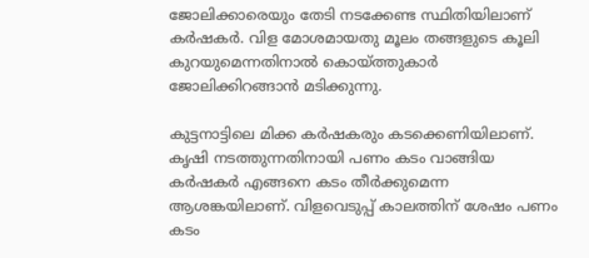ജോലിക്കാരെയും തേടി നടക്കേണ്ട സ്ഥിതിയിലാണ് കര്‍ഷകര്‍. വിള മോശമായതു മൂലം തങ്ങളുടെ കൂലി കുറയുമെന്നതിനാല്‍ കൊയ്ത്തുകാര്‍ ജോലിക്കിറങ്ങാന്‍ മടിക്കുന്നു.

കുട്ടനാട്ടിലെ മിക്ക കര്‍ഷകരും കടക്കെണിയിലാണ്. കൃഷി നടത്തുന്നതിനായി പണം കടം വാങ്ങിയ കര്‍ഷകര്‍ എങ്ങനെ കടം തീര്‍ക്കുമെന്ന ആശങ്കയിലാണ്. വിളവെടുപ്പ് കാലത്തിന് ശേഷം പണം കടം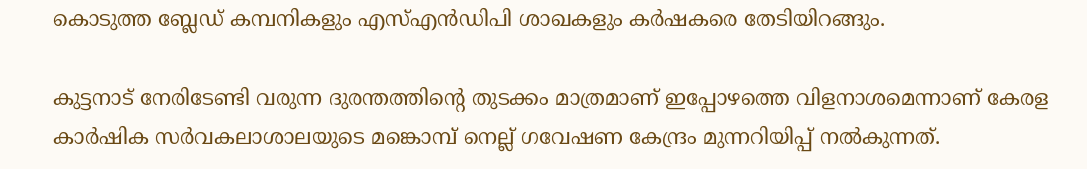കൊടുത്ത ബ്ലേഡ് കമ്പനികളും എസ്എന്‍ഡിപി ശാഖകളും കര്‍ഷകരെ തേടിയിറങ്ങും.

കുട്ടനാട് നേരിടേണ്ടി വരുന്ന ദുരന്തത്തിന്റെ തുടക്കം മാത്രമാണ് ഇപ്പോഴത്തെ വിളനാശമെന്നാണ് കേരള കാര്‍ഷിക സര്‍വകലാശാലയുടെ മങ്കൊമ്പ് നെല്ല് ഗവേഷണ കേന്ദ്രം മുന്നറിയിപ്പ് നല്‍കുന്നത്.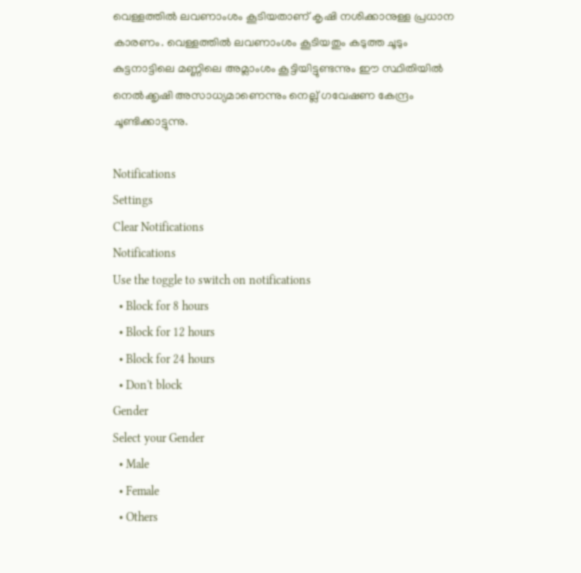വെള്ളത്തില്‍ ലവണാംശം കൂടിയതാണ് കൃഷി നശിക്കാനുള്ള പ്രധാന കാരണം. വെള്ളത്തില്‍ ലവണാംശം കൂടിയതും കടുത്ത ചൂടും കുട്ടനാട്ടിലെ മണ്ണിലെ അമ്ലാംശം കൂട്ടിയിട്ടുണ്ടന്നും ഈ സ്ഥിതിയില്‍ നെല്‍ക്കൃഷി അസാധ്യമാണെന്നും നെല്ല് ഗവേഷണ കേന്ദ്രം ചൂണ്ടിക്കാട്ടുന്നു.

Notifications
Settings
Clear Notifications
Notifications
Use the toggle to switch on notifications
  • Block for 8 hours
  • Block for 12 hours
  • Block for 24 hours
  • Don't block
Gender
Select your Gender
  • Male
  • Female
  • Others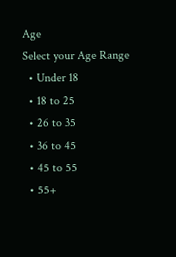Age
Select your Age Range
  • Under 18
  • 18 to 25
  • 26 to 35
  • 36 to 45
  • 45 to 55
  • 55+